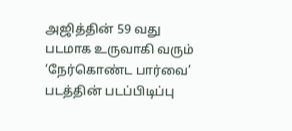அஜித்தின் 59 வது படமாக உருவாகி வரும் ‘நேர்கொண்ட பார்வை’ படத்தின் படப்பிடிப்பு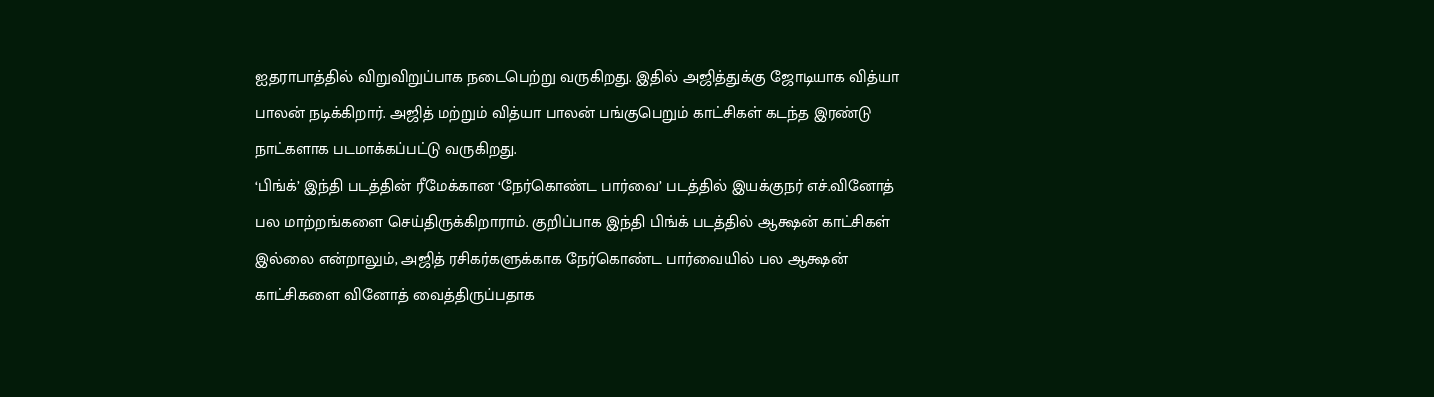ஐதராபாத்தில் விறுவிறுப்பாக நடைபெற்று வருகிறது. இதில் அஜித்துக்கு ஜோடியாக வித்யா பாலன் நடிக்கிறார். அஜித் மற்றும் வித்யா பாலன் பங்குபெறும் காட்சிகள் கடந்த இரண்டு நாட்களாக படமாக்கப்பட்டு வருகிறது.
‘பிங்க்’ இந்தி படத்தின் ரீமேக்கான ‘நேர்கொண்ட பார்வை’ படத்தில் இயக்குநர் எச்.வினோத் பல மாற்றங்களை செய்திருக்கிறாராம். குறிப்பாக இந்தி பிங்க் படத்தில் ஆக்ஷன் காட்சிகள் இல்லை என்றாலும், அஜித் ரசிகர்களுக்காக நேர்கொண்ட பார்வையில் பல ஆக்ஷன் காட்சிகளை வினோத் வைத்திருப்பதாக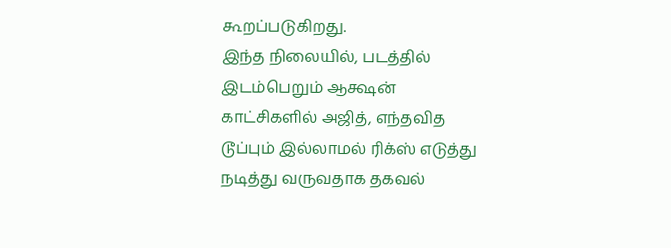கூறப்படுகிறது.
இந்த நிலையில், படத்தில் இடம்பெறும் ஆக்ஷன் காட்சிகளில் அஜித், எந்தவித டூப்பும் இல்லாமல் ரிக்ஸ் எடுத்து நடித்து வருவதாக தகவல்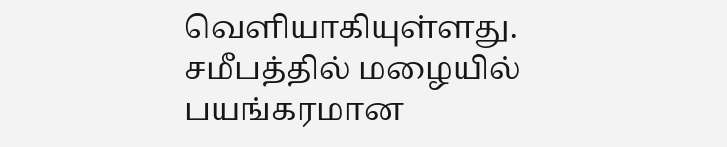வெளியாகியுள்ளது.
சமீபத்தில் மழையில் பயங்கரமான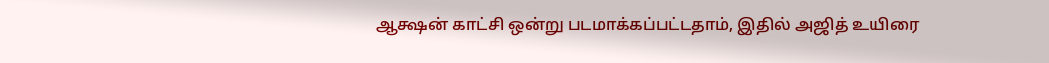ஆக்ஷன் காட்சி ஒன்று படமாக்கப்பட்டதாம், இதில் அஜித் உயிரை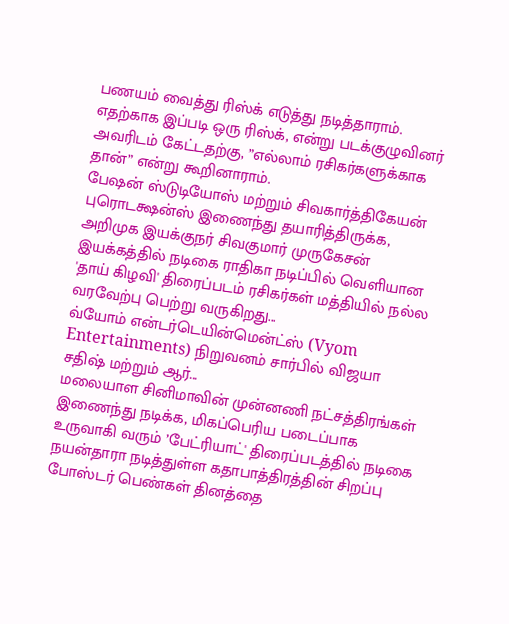பணயம் வைத்து ரிஸ்க் எடுத்து நடித்தாராம். எதற்காக இப்படி ஒரு ரிஸ்க், என்று படக்குழுவினர் அவரிடம் கேட்டதற்கு, ”எல்லாம் ரசிகர்களுக்காக தான்” என்று கூறினாராம்.
பேஷன் ஸ்டுடியோஸ் மற்றும் சிவகார்த்திகேயன் புரொடக்ஷன்ஸ் இணைந்து தயாரித்திருக்க, அறிமுக இயக்குநர் சிவகுமார் முருகேசன் இயக்கத்தில் நடிகை ராதிகா நடிப்பில் வெளியான 'தாய் கிழவி' திரைப்படம் ரசிகர்கள் மத்தியில் நல்ல வரவேற்பு பெற்று வருகிறது...
வ்யோம் என்டர்டெயின்மென்ட்ஸ் (Vyom Entertainments) நிறுவனம் சார்பில் விஜயா சதிஷ் மற்றும் ஆர்...
மலையாள சினிமாவின் முன்னணி நட்சத்திரங்கள் இணைந்து நடிக்க, மிகப்பெரிய படைப்பாக உருவாகி வரும் ’பேட்ரியாட்' திரைப்படத்தில் நடிகை நயன்தாரா நடித்துள்ள கதாபாத்திரத்தின் சிறப்பு போஸ்டர் பெண்கள் தினத்தை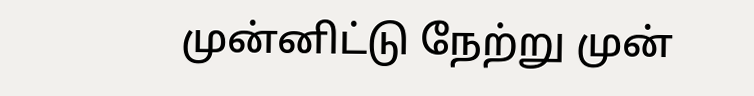முன்னிட்டு நேற்று முன்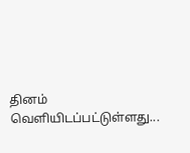தினம் வெளியிடப்பட்டுள்ளது...